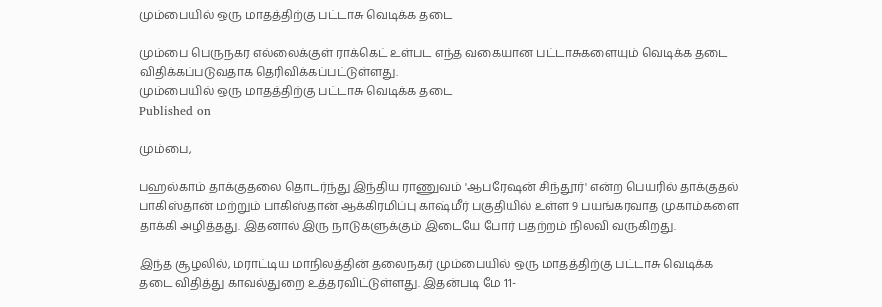மும்பையில் ஒரு மாதத்திற்கு பட்டாசு வெடிக்க தடை

மும்பை பெருநகர எல்லைக்குள் ராக்கெட் உள்பட எந்த வகையான பட்டாசுகளையும் வெடிக்க தடை விதிக்கப்படுவதாக தெரிவிக்கப்பட்டுள்ளது.
மும்பையில் ஒரு மாதத்திற்கு பட்டாசு வெடிக்க தடை
Published on

மும்பை,

பஹல்காம் தாக்குதலை தொடர்ந்து இந்திய ராணுவம் 'ஆபரேஷன் சிந்தூர்' என்ற பெயரில் தாக்குதல் பாகிஸ்தான் மற்றும் பாகிஸ்தான் ஆக்கிரமிப்பு காஷ்மீர் பகுதியில் உள்ள 9 பயங்கரவாத முகாம்களை தாக்கி அழித்தது. இதனால் இரு நாடுகளுக்கும் இடையே போர் பதற்றம் நிலவி வருகிறது.

இந்த சூழலில், மராட்டிய மாநிலத்தின் தலைநகர் மும்பையில் ஒரு மாதத்திற்கு பட்டாசு வெடிக்க தடை விதித்து காவல்துறை உத்தரவிட்டுள்ளது. இதன்படி மே 11-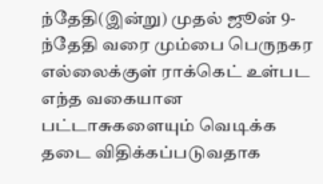ந்தேதி(இன்று) முதல் ஜூன் 9-ந்தேதி வரை மும்பை பெருநகர எல்லைக்குள் ராக்கெட் உள்பட எந்த வகையான பட்டாசுகளையும் வெடிக்க தடை விதிக்கப்படுவதாக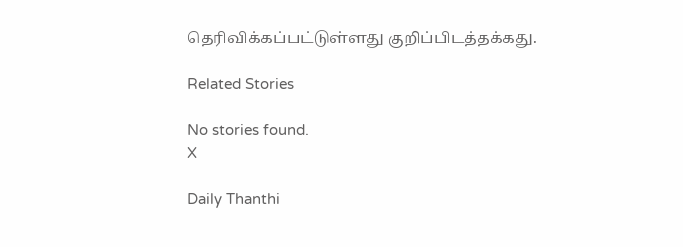தெரிவிக்கப்பட்டுள்ளது குறிப்பிடத்தக்கது.

Related Stories

No stories found.
X

Daily Thanthi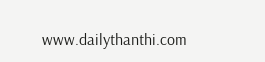www.dailythanthi.com